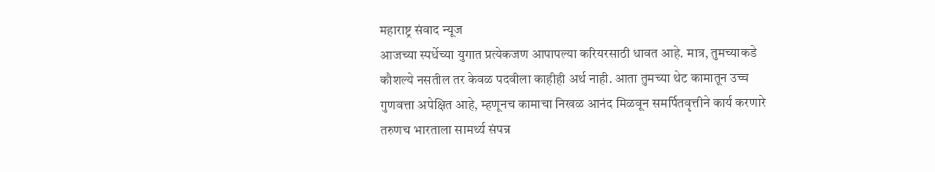महाराष्ट्र संवाद न्यूज
आजच्या स्पर्धेच्या युगात प्रत्येकजण आपापल्या करियरसाठी धावत आहे. मात्र, तुमच्याकडे कौशल्ये नसतील तर केवळ पदवीला काहीही अर्थ नाही. आता तुमच्या थेट कामातून उच्च गुणवत्ता अपेक्षित आहे, म्हणूनच कामाचा निखळ आनंद मिळवून समर्पितवृत्तीने कार्य करणारे तरुणच भारताला सामर्थ्य संपन्न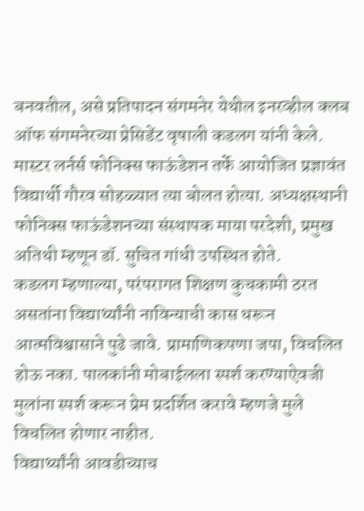बनवतील, असे प्रतिपादन संगमनेर येथील इनरव्हील क्लब ऑफ संगमनेरच्या प्रेसिडेंट वृषाली कडलग यांनी केले.
मास्टर लर्नर्स फोनिक्स फाऊंडेशन तर्फे आयोजित प्रज्ञावंत विद्यार्थी गौरव सोहळ्यात त्या बोलत होत्या. अध्यक्षस्थानी फोनिक्स फाऊंडेशनच्या संस्थापक माया परदेशी, प्रमुख अतिथी म्हणून डॉ. सुचित गांधी उपस्थित होते.
कडलग म्हणाल्या, परंपरागत शिक्षण कुचकामी ठरत असतांना विद्यार्थ्यांनी नाविन्याची कास धरून आत्मविश्वासाने पुढे जावे. प्रामाणिकपणा जपा, विचलित होऊ नका. पालकांनी मोबाईलला स्पर्श करण्याऐवजी मुलांना स्पर्श करून प्रेम प्रदर्शित करावे म्हणजे मुले विचलित होणार नाहीत.
विद्यार्थ्यांनी आवडीच्याच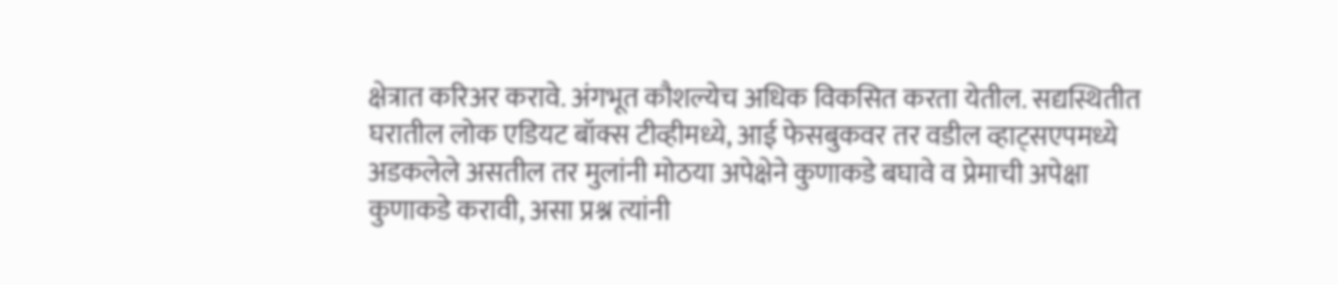क्षेत्रात करिअर करावे. अंगभूत कौशल्येच अधिक विकसित करता येतील. सद्यस्थितीत घरातील लोक एडियट बॉक्स टीव्हीमध्ये, आई फेसबुकवर तर वडील व्हाट्सएपमध्ये अडकलेले असतील तर मुलांनी मोठया अपेक्षेने कुणाकडे बघावे व प्रेमाची अपेक्षा कुणाकडे करावी, असा प्रश्न त्यांनी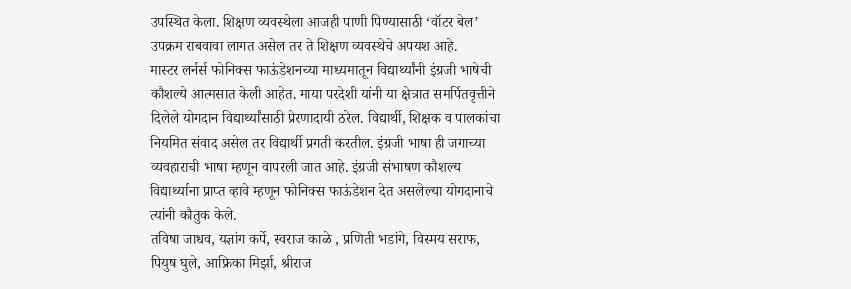उपस्थित केला. शिक्षण व्यवस्थेला आजही पाणी पिण्यासाठी ‘वॉटर बेल’ उपक्रम राबवावा लागत असेल तर ते शिक्षण व्यवस्थेचे अपयश आहे.
मास्टर लर्नर्स फोनिक्स फाऊंडेशनच्या माध्यमातून विद्यार्थ्यांनी इंग्रजी भाषेची कौशल्ये आत्मसात केली आहेत. माया परदेशी यांनी या क्षेत्रात समर्पितवृत्तीने दिलेले योगदान विद्यार्थ्यांसाठी प्रेरणादायी ठरेल. विद्यार्थी, शिक्षक व पालकांचा नियमित संवाद असेल तर विद्यार्थी प्रगती करतील. इंग्रजी भाषा ही जगाच्या व्यवहाराची भाषा म्हणून वापरली जात आहे. इंग्रजी संभाषण कौशल्य विद्यार्थ्याना प्राप्त व्हावे म्हणून फोनिक्स फाऊंडेशन देत असलेल्या योगदानाचे त्यांनी कौतुक केले.
तविषा जाधव, यज्ञांग कर्पे, स्वराज काळे , प्रणिती भडांगे, विस्मय सराफ, पियुष घुले, आफ्रिका मिर्झा, श्रीराज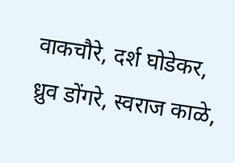वाकचौरे, दर्श घोडेकर, ध्रुव डोंगरे, स्वराज काळे,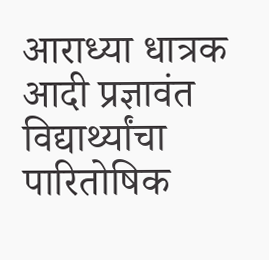आराध्या धात्रक आदी प्रज्ञावंत विद्यार्थ्यांचा पारितोषिक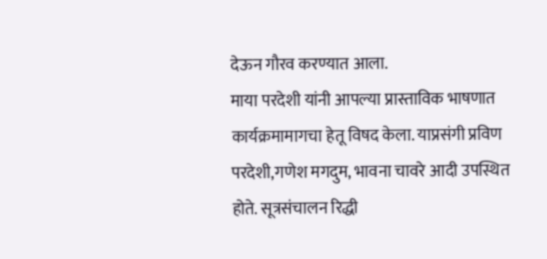देऊन गौरव करण्यात आला.
माया परदेशी यांनी आपल्या प्रास्ताविक भाषणात कार्यक्रमामागचा हेतू विषद केला. याप्रसंगी प्रविण परदेशी,गणेश मगदुम, भावना चावरे आदी उपस्थित होते. सूत्रसंचालन रिद्धी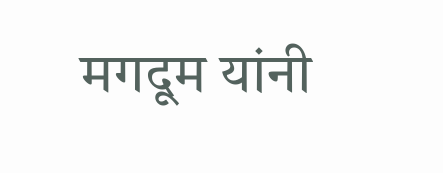मगदूम यांनी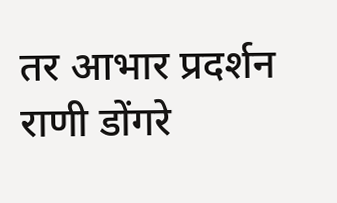तर आभार प्रदर्शन राणी डोंगरे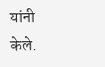यांनी केले.